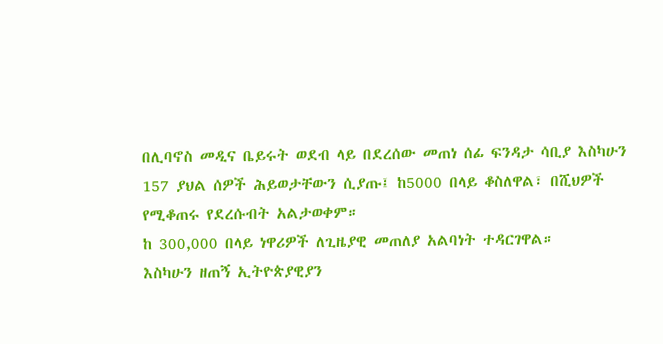በሊባኖስ መዲና ቤይሩት ወደብ ላይ በደረሰው መጠነ ሰፊ ፍንዳታ ሳቢያ እስካሁን 157 ያህል ሰዎች ሕይወታቸውን ሲያጡ፤ ከ5000 በላይ ቆስለዋል፣ በሺህዎች የሚቆጠሩ የደረሱብት አልታወቀም።
ከ 300,000 በላይ ነዋሪዎች ለጊዜያዊ መጠለያ አልባነት ተዳርገዋል።
እስካሁን ዘጠኝ ኢትዮጵያዊያን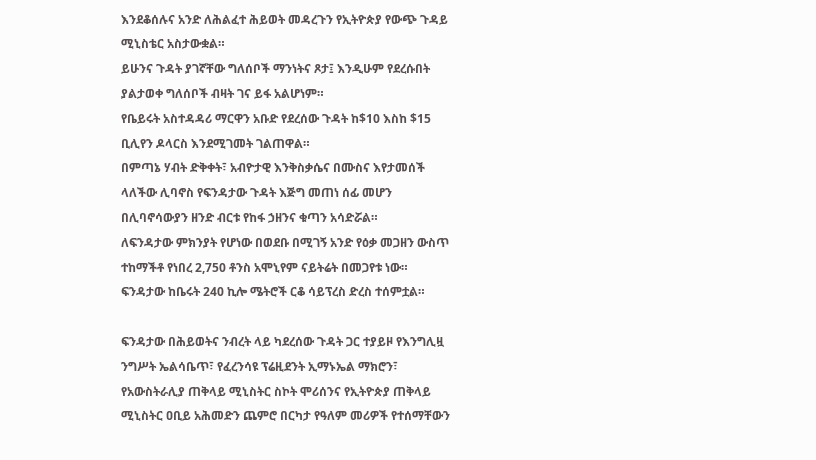እንደቆሰሉና አንድ ለሕልፈተ ሕይወት መዳረጉን የኢትዮጵያ የውጭ ጉዳይ ሚኒስቴር አስታውቋል።
ይሁንና ጉዳት ያገኛቸው ግለሰቦች ማንነትና ጾታ፤ እንዲሁም የደረሱበት ያልታወቀ ግለሰቦች ብዛት ገና ይፋ አልሆነም።
የቤይሩት አስተዳዳሪ ማርዋን አቡድ የደረሰው ጉዳት ከ$10 እስከ $15 ቢሊየን ዶላርስ እንደሚገመት ገልጠዋል።
በምጣኔ ሃብት ድቅቀት፣ አብዮታዊ እንቅስቃሴና በሙስና እየታመሰች ላለችው ሊባኖስ የፍንዳታው ጉዳት እጅግ መጠነ ሰፊ መሆን በሊባኖሳውያን ዘንድ ብርቱ የከፋ ኃዘንና ቁጣን አሳድሯል።
ለፍንዳታው ምክንያት የሆነው በወደቡ በሚገኝ አንድ የዕቃ መጋዘን ውስጥ ተከማችቶ የነበረ 2,750 ቶንስ አሞኒየም ናይትሬት በመጋየቱ ነው።
ፍንዳታው ከቤሩት 240 ኪሎ ሜትሮች ርቆ ሳይፕረስ ድረስ ተሰምቷል።

ፍንዳታው በሕይወትና ንብረት ላይ ካደረሰው ጉዳት ጋር ተያይዞ የእንግሊዟ ንግሥት ኤልሳቤጥ፣ የፈረንሳዩ ፕሬዚደንት ኢማኑኤል ማክሮን፣ የአውስትራሊያ ጠቅላይ ሚኒስትር ስኮት ሞሪሰንና የኢትዮጵያ ጠቅላይ ሚኒስትር ዐቢይ አሕመድን ጨምሮ በርካታ የዓለም መሪዎች የተሰማቸውን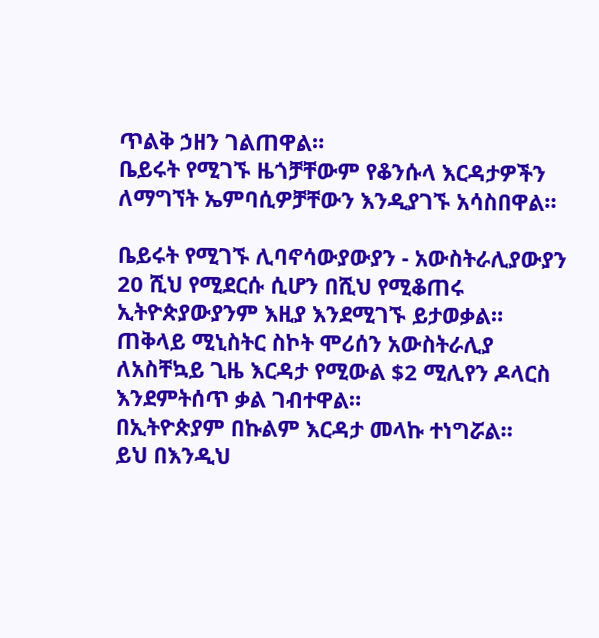ጥልቅ ኃዘን ገልጠዋል።
ቤይሩት የሚገኙ ዜጎቻቸውም የቆንሱላ እርዳታዎችን ለማግኘት ኤምባሲዎቻቸውን እንዲያገኙ አሳስበዋል።

ቤይሩት የሚገኙ ሊባኖሳውያውያን - አውስትራሊያውያን 20 ሺህ የሚደርሱ ሲሆን በሺህ የሚቆጠሩ ኢትዮጵያውያንም እዚያ እንደሚገኙ ይታወቃል።
ጠቅላይ ሚኒስትር ስኮት ሞሪሰን አውስትራሊያ ለአስቸኳይ ጊዜ እርዳታ የሚውል $2 ሚሊየን ዶላርስ እንደምትሰጥ ቃል ገብተዋል።
በኢትዮጵያም በኩልም እርዳታ መላኩ ተነግሯል።
ይህ በእንዲህ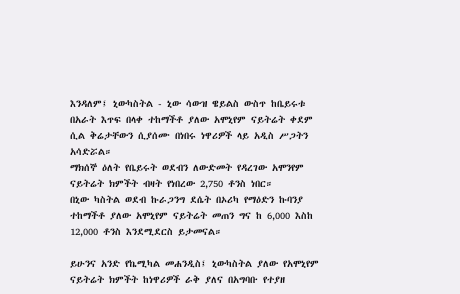እንዳለም፤ ኒውካስትል - ኒው ሳውዝ ዌይልስ ውስጥ ከቤይሩቱ በአራት እጥፍ በላቀ ተከማችቶ ያለው አሞኒየም ናይትሬት ቀደም ሲል ቅሬታቸውን ሲያሰሙ በነበሩ ነዋሪዎች ላይ አዲስ ሥጋትን አሳድሯል።
ማክሰኞ ዕለት የቤይሩት ወደብን ለውድመት የዳረገው አሞንየም ናይትሬት ክምችት ብዛት የነበረው 2,750 ቶንስ ነበር።
በኒው ካስትል ወደብ ኩራጋንግ ደሴት በኦሪካ የማዕድን ኩባንያ ተከማችቶ ያለው አሞኒየም ናይትሬት መጠን ግና ከ 6,000 እስከ 12,000 ቶንስ እንደሚደርስ ይታመናል።

ይሁንና አንድ የኬሚካል መሐንዲስ፤ ኒውካስትል ያለው የአሞኒየም ናይትሬት ክምችት ከነዋሪዎች ራቅ ያለና በአግባቡ የተያዘ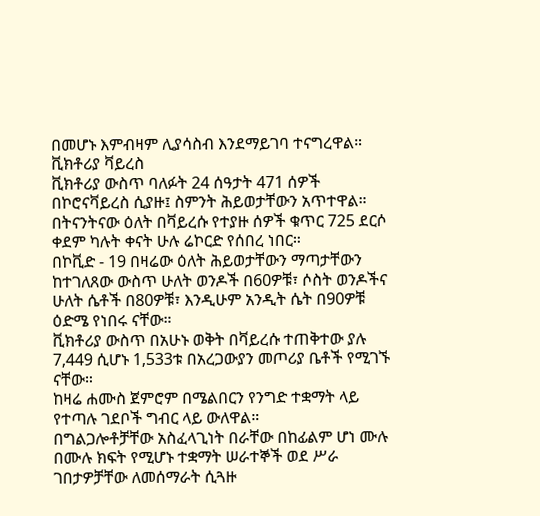በመሆኑ እምብዛም ሊያሳስብ እንደማይገባ ተናግረዋል።
ቪክቶሪያ ቫይረስ
ቪክቶሪያ ውስጥ ባለፉት 24 ሰዓታት 471 ሰዎች በኮሮናቫይረስ ሲያዙ፤ ስምንት ሕይወታቸውን አጥተዋል።
በትናንትናው ዕለት በቫይረሱ የተያዙ ሰዎች ቁጥር 725 ደርሶ ቀደም ካሉት ቀናት ሁሉ ሬኮርድ የሰበረ ነበር።
በኮቪድ - 19 በዛሬው ዕለት ሕይወታቸውን ማጣታቸውን ከተገለጸው ውስጥ ሁለት ወንዶች በ60ዎቹ፣ ሶስት ወንዶችና ሁለት ሴቶች በ80ዎቹ፣ እንዲሁም አንዲት ሴት በ90ዎቹ ዕድሜ የነበሩ ናቸው።
ቪክቶሪያ ውስጥ በአሁኑ ወቅት በቫይረሱ ተጠቅተው ያሉ 7,449 ሲሆኑ 1,533ቱ በአረጋውያን መጦሪያ ቤቶች የሚገኙ ናቸው።
ከዛሬ ሐሙስ ጀምሮም በሜልበርን የንግድ ተቋማት ላይ የተጣሉ ገደቦች ግብር ላይ ውለዋል።
በግልጋሎቶቻቸው አስፈላጊነት በራቸው በከፊልም ሆነ ሙሉ በሙሉ ክፍት የሚሆኑ ተቋማት ሠራተኞች ወደ ሥራ ገበታዎቻቸው ለመሰማራት ሲጓዙ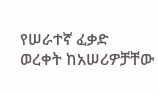የሠራተኛ ፈቃድ ወረቀት ከአሠሪዎቻቸው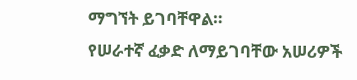ማግኘት ይገባቸዋል።
የሠራተኛ ፈቃድ ለማይገባቸው አሠሪዎች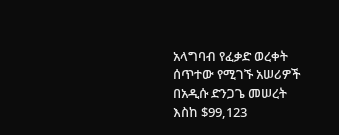አላግባብ የፈቃድ ወረቀት ሰጥተው የሚገኙ አሠሪዎች በአዲሱ ድንጋጌ መሠረት እስከ $99,123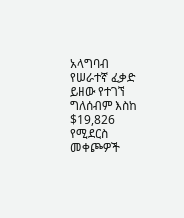አላግባብ የሠራተኛ ፈቃድ ይዘው የተገኘ ግለሰብም እስከ $19,826 የሚደርስ መቀጮዎች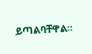ይጣልባቸዋል።